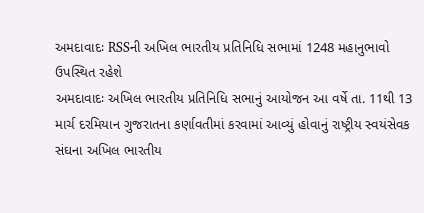અમદાવાદઃ RSSની અખિલ ભારતીય પ્રતિનિધિ સભામાં 1248 મહાનુભાવો ઉપસ્થિત રહેશે
અમદાવાદઃ અખિલ ભારતીય પ્રતિનિધિ સભાનું આયોજન આ વર્ષે તા. 11થી 13 માર્ચ દરમિયાન ગુજરાતના કર્ણાવતીમાં કરવામાં આવ્યું હોવાનું રાષ્ટ્રીય સ્વયંસેવક સંઘના અખિલ ભારતીય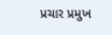પ્રચાર પ્રમુખ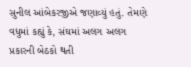સુનીલ આંબેકરજીએ જણાવ્યું હતું. તેમણે વધુમાં કહ્યું કે, સંઘમાં અલગ અલગ પ્રકારની બેઠકો થતી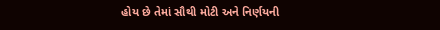હોય છે તેમાં સૌથી મોટી અને નિર્ણયની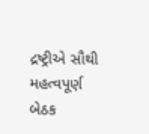દ્રષ્ટ્રીએ સૌથી મહત્વપૂર્ણ બેઠક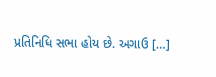પ્રતિનિધિ સભા હોય છે. અગાઉ […]